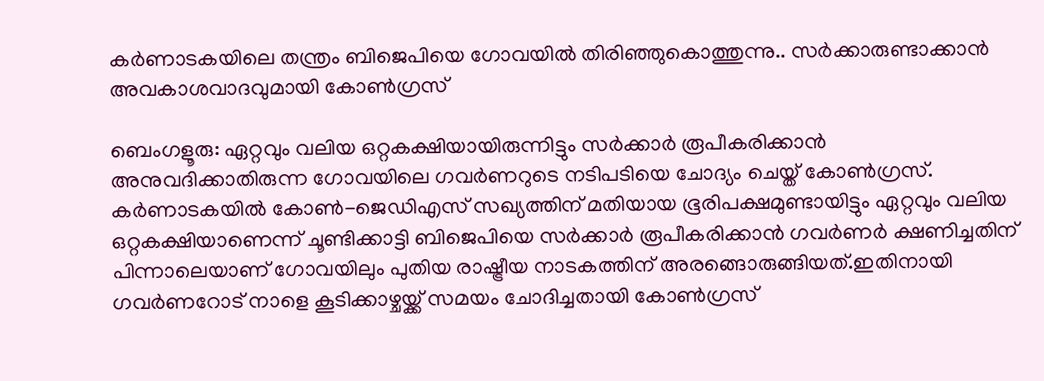കര്‍ണാടകയിലെ തന്ത്രം ബിജെപിയെ ഗോവയില്‍ തിരിഞ്ഞുകൊത്തുന്നു.. സര്‍ക്കാരുണ്ടാക്കാന്‍ അവകാശവാദവുമായി കോണ്‍ഗ്രസ്

ബെംഗളൂരു: ഏറ്റവും വലിയ ഒറ്റകക്ഷിയായിരുന്നിട്ടും സര്‍ക്കാര്‍ രൂപീകരിക്കാന്‍ അനുവദിക്കാതിരുന്ന ഗോവയിലെ ഗവര്‍ണറുടെ നടിപടിയെ ചോദ്യം ചെയ്ത് കോണ്‍ഗ്രസ്. കര്‍ണാടകയില്‍ കോണ്‍-ജെഡിഎസ് സഖ്യത്തിന് മതിയായ ഭൂരിപക്ഷമുണ്ടായിട്ടും ഏറ്റവും വലിയ ഒറ്റകക്ഷിയാണെന്ന് ചൂണ്ടിക്കാട്ടി ബിജെപിയെ സര്‍ക്കാര്‍ രൂപീകരിക്കാന്‍ ഗവര്‍ണര്‍ ക്ഷണിച്ചതിന് പിന്നാലെയാണ് ഗോവയിലും പുതിയ രാഷ്ട്രീയ നാടകത്തിന് അരങ്ങൊരുങ്ങിയത്.ഇതിനായി ഗവര്‍ണറോട് നാളെ കൂടിക്കാഴ്ചയ്ക്ക് സമയം ചോദിച്ചതായി കോണ്‍ഗ്രസ്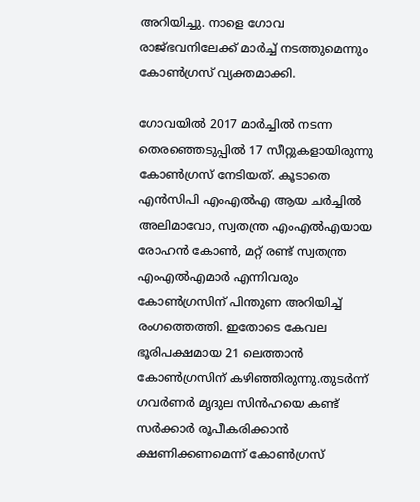അറിയിച്ചു. നാളെ ഗോവ രാജ്ഭവനിലേക്ക് മാര്‍ച്ച്‌ നടത്തുമെന്നും കോണ്‍ഗ്രസ് വ്യക്തമാക്കി.

ഗോവയില്‍ 2017 മാര്‍ച്ചില്‍ നടന്ന തെരഞ്ഞെടുപ്പില്‍ 17 സീറ്റുകളായിരുന്നു കോണ്‍ഗ്രസ് നേടിയത്. കൂടാതെ എന്‍സിപി എംഎല്‍എ ആയ ചര്‍ച്ചില്‍ അലിമാവോ, സ്വതന്ത്ര എംഎല്‍എയായ രോഹന്‍ കോണ്‍, മറ്റ് രണ്ട് സ്വതന്ത്ര എംഎല്‍എമാര്‍ എന്നിവരും കോണ്‍ഗ്രസിന് പിന്തുണ അറിയിച്ച്‌ രംഗത്തെത്തി. ഇതോടെ കേവല ഭൂരിപക്ഷമായ 21 ലെത്താന്‍ കോണ്‍ഗ്രസിന് കഴിഞ്ഞിരുന്നു.തുടര്‍ന്ന് ഗവര്‍ണര്‍ മൃദുല സിന്‍ഹയെ കണ്ട് സര്‍ക്കാര്‍ രൂപീകരിക്കാന്‍ ക്ഷണിക്കണമെന്ന് കോണ്‍ഗ്രസ്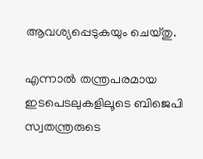ആവശ്യപ്പെടുകയും ചെയ്തു.

എന്നാല്‍ തന്ത്രപരമായ ഇടപെടലുകളിലൂടെ ബിജെപി സ്വതന്ത്രരുടെ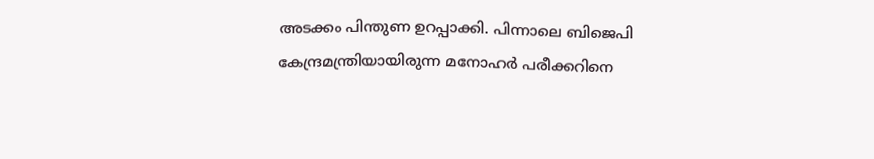അടക്കം പിന്തുണ ഉറപ്പാക്കി. പിന്നാലെ ബിജെപി കേന്ദ്രമന്ത്രിയായിരുന്ന മനോഹര്‍ പരീക്കറിനെ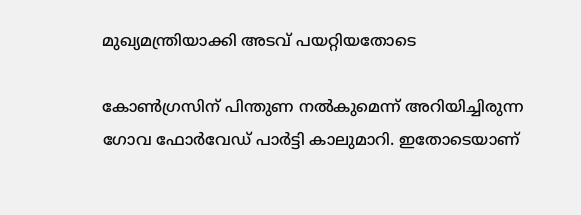മുഖ്യമന്ത്രിയാക്കി അടവ് പയറ്റിയതോടെ

കോണ്‍ഗ്രസിന് പിന്തുണ നല്‍കുമെന്ന് അറിയിച്ചിരുന്ന ഗോവ ഫോര്‍വേഡ് പാര്‍ട്ടി കാലുമാറി. ഇതോടെയാണ്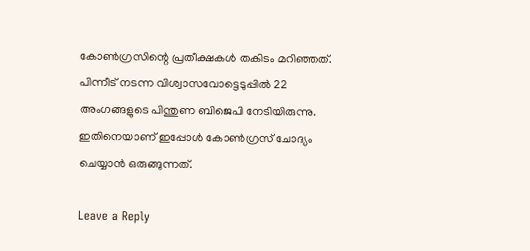കോണ്‍ഗ്രസിന്റെ പ്രതീക്ഷകള്‍ തകിടം മറിഞ്ഞത്. പിന്നീട് നടന്ന വിശ്വാസവോട്ടെടുപ്പില്‍ 22 അംഗങ്ങളുടെ പിന്തുണ ബിജെപി നേടിയിരുന്നു. ഇതിനെയാണ് ഇപ്പോള്‍ കോണ്‍ഗ്രസ് ചോദ്യം ചെയ്യാന്‍ ഒരുങ്ങുന്നത്.

Leave a Reply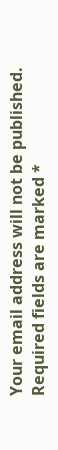Your email address will not be published. Required fields are marked *